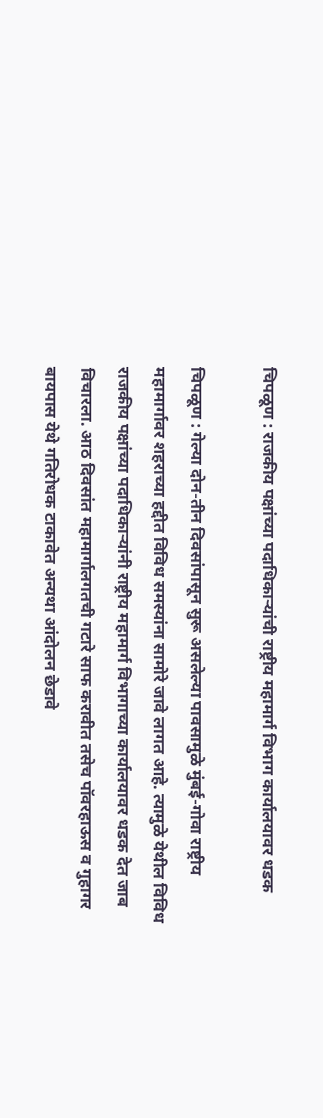चिपळूण : राजकीय पक्षांच्या पदाधिकाऱ्यांची राष्ट्रीय महामार्ग विभाग कार्यालयावर धडक

चिपळूण : गेल्या दोन-तीन दिवसांपासून सुरू असलेल्या पावसामुळे मुंबई-गोवा राष्ट्रीय महामार्गावर शहराच्या हद्दीत विविध समस्यांना सामोरे जावे लागत आहे. त्यामुळे येथील विविध राजकीय पक्षांच्या पदाधिकाऱ्यांनी राष्ट्रीय महामार्ग विभागाच्या कार्यालयावर धडक देत जाब विचारला. आठ दिवसांत महामार्गालगतची गटारे साफ करावीत तसेच पॉवरहाऊस व गुहागर बायपास येथे गतिरोधक टाकावेत अन्यथा आंदोलन छेडावे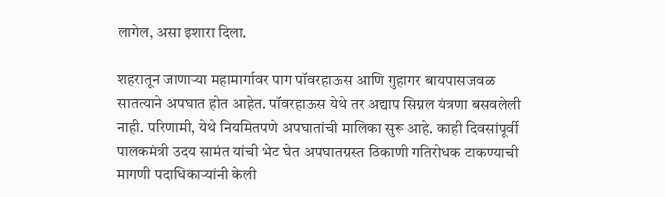लागेल, असा इशारा दिला.

शहरातून जाणाऱ्या महामार्गावर पाग पॉवरहाऊस आणि गुहागर बायपासजवळ सातत्याने अपघात होत आहेत. पॉवरहाऊस येथे तर अद्याप सिग्नल यंत्रणा बसवलेली नाही. परिणामी, येथे नियमितपणे अपघातांची मालिका सुरू आहे. काही दिवसांपूर्वी पालकमंत्री उदय सामंत यांची भेट घेत अपघातग्रस्त ठिकाणी गतिरोधक टाकण्याची मागणी पदाधिकाऱ्यांनी केली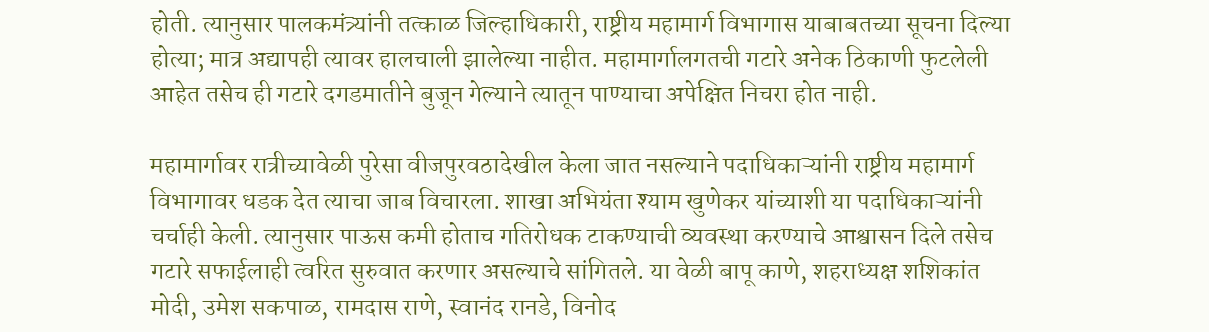होती. त्यानुसार पालकमंत्र्यांनी तत्काळ जिल्हाधिकारी, राष्ट्रीय महामार्ग विभागास याबाबतच्या सूचना दिल्या होत्या; मात्र अद्यापही त्यावर हालचाली झालेल्या नाहीत. महामार्गालगतची गटारे अनेक ठिकाणी फुटलेली आहेत तसेच ही गटारे दगडमातीने बुजून गेल्याने त्यातून पाण्याचा अपेक्षित निचरा होत नाही.

महामार्गावर रात्रीच्यावेळी पुरेसा वीजपुरवठादेखील केला जात नसल्याने पदाधिकाऱ्यांनी राष्ट्रीय महामार्ग विभागावर धडक देत त्याचा जाब विचारला. शाखा अभियंता श्याम खुणेकर यांच्याशी या पदाधिकाऱ्यांनी चर्चाही केली. त्यानुसार पाऊस कमी होताच गतिरोधक टाकण्याची व्यवस्था करण्याचे आश्वासन दिले तसेच गटारे सफाईलाही त्वरित सुरुवात करणार असल्याचे सांगितले. या वेळी बापू काणे, शहराध्यक्ष शशिकांत मोदी, उमेश सकपाळ, रामदास राणे, स्वानंद रानडे, विनोद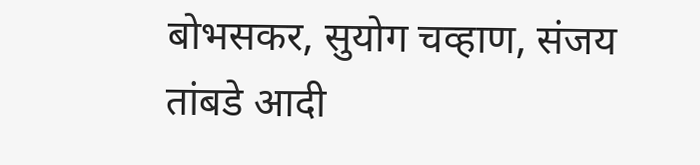बोभसकर, सुयोग चव्हाण, संजय तांबडे आदी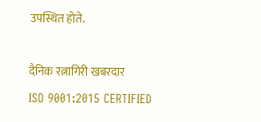उपस्थित होते.

दैनिक रत्नागिरी खबरदार
ISO 9001:2015 CERTIFIED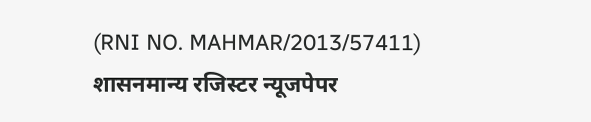(RNI NO. MAHMAR/2013/57411)
शासनमान्य रजिस्टर न्यूजपेपर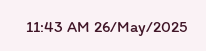11:43 AM 26/May/2025